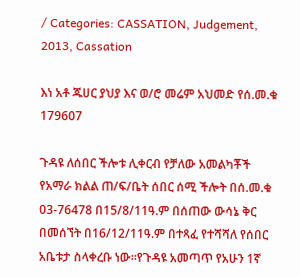/ Categories: CASSATION, Judgement, 2013, Cassation

እነ አቶ ጁሀር ያህያ እና ወ/ሮ መሬም አህመድ የሰ.መ.ቁ 179607

ጉዳዩ ለሰበር ችሎቱ ሊቀርብ የቻለው አመልካቾች የአማራ ክልል ጠ/ፍ/ቤት ሰበር ሰሚ ችሎት በሰ.መ.ቁ 03-76478 በ15/8/11ዓ.ም በሰጠው ውሳኔ ቅር በመሰኘት በ16/12/11ዓ.ም በተጻፈ የተሻሻለ የሰበር አቤቱታ ስላቀረቡ ነው፡፡የጉዳዩ አመጣጥ የአሁን 1ኛ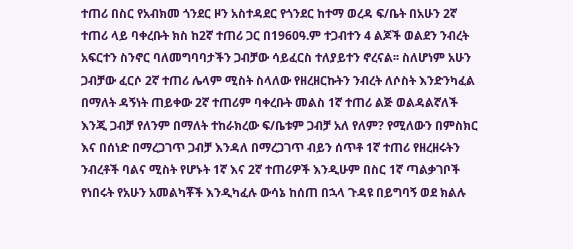ተጠሪ በስር የአብክመ ጎንደር ዞን አስተዳደር የጎንደር ከተማ ወረዳ ፍ/ቤት በአሁን 2ኛ ተጠሪ ላይ ባቀረቡት ክስ ከ2ኛ ተጠሪ ጋር በ1960ዓ.ም ተጋብተን 4 ልጆች ወልደን ንብረት አፍርተን ስንኖር ባለመግባባታችን ጋብቻው ሳይፈርስ ተለያይተን ኖረናል፡፡ ስለሆነም አሁን ጋብቻው ፈርሶ 2ኛ ተጠሪ ሌላም ሚስት ስላለው የዘረዘርኩትን ንብረት ለሶስት እንድንካፈል በማለት ዳኝነት ጠይቀው 2ኛ ተጠሪም ባቀረቡት መልስ 1ኛ ተጠሪ ልጅ ወልዳልኛለች እንጂ ጋብቻ የለንም በማለት ተከራክረው ፍ/ቤቱም ጋብቻ አለ የለም? የሚለውን በምስክር እና በሰነድ በማረጋገጥ ጋብቻ እንዳለ በማረጋገጥ ብይን ሰጥቶ 1ኛ ተጠሪ የዘረዘሩትን ንብረቶች ባልና ሚስት የሆኑት 1ኛ እና 2ኛ ተጠሪዎች እንዲሁም በስር 1ኛ ጣልቃገቦች የነበሩት የአሁን አመልካቾች እንዲካፈሉ ውሳኔ ከሰጠ በኋላ ጉዳዩ በይግባኝ ወደ ክልሉ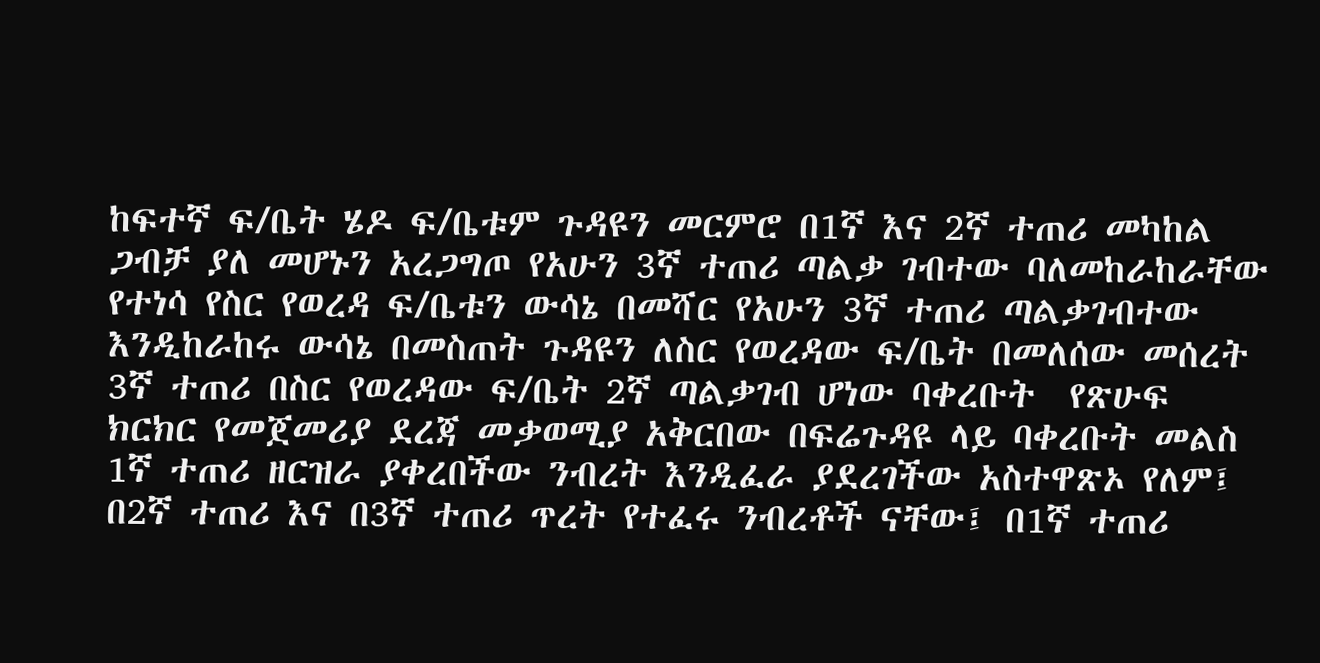ከፍተኛ ፍ/ቤት ሄዶ ፍ/ቤቱም ጉዳዩን መርምሮ በ1ኛ እና 2ኛ ተጠሪ መካከል ጋብቻ ያለ መሆኑን አረጋግጦ የአሁን 3ኛ ተጠሪ ጣልቃ ገብተው ባለመከራከራቸው የተነሳ የስር የወረዳ ፍ/ቤቱን ውሳኔ በመሻር የአሁን 3ኛ ተጠሪ ጣልቃገብተው እንዲከራከሩ ውሳኔ በመስጠት ጉዳዩን ለስር የወረዳው ፍ/ቤት በመለሰው መሰረት 3ኛ ተጠሪ በስር የወረዳው ፍ/ቤት 2ኛ ጣልቃገብ ሆነው ባቀረቡት  የጽሁፍ ክርክር የመጀመሪያ ደረጃ መቃወሚያ አቅርበው በፍሬጉዳዩ ላይ ባቀረቡት መልስ 1ኛ ተጠሪ ዘርዝራ ያቀረበችው ንብረት እንዲፈራ ያደረገችው አስተዋጽኦ የለም፤ በ2ኛ ተጠሪ እና በ3ኛ ተጠሪ ጥረት የተፈሩ ንብረቶች ናቸው፤ በ1ኛ ተጠሪ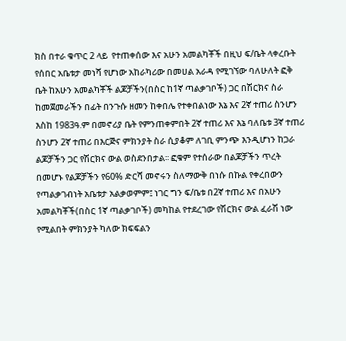ክስ በተራ ቁጥር 2 ላይ  የተጠቀሰው እና አሁን አመልካቾች በዚህ ፍ/ቤት ላቀረቡት የሰበር አቤቱታ መነሻ የሆነው አከራካሪው በመሀል አራዳ የሚገኘው ባለሁለት ፎቅ ቤት ከአሁን አመልካቾች ልጆቻችን(በስር ከ1ኛ ጣልቃገቦች) ጋር በሽርክና ስራ ከመጀመራችን በፊት በንጉሱ ዘመን ከቀበሌ የተቀበልነው እኔ እና 2ኛ ተጠሪ ስንሆን እስከ 1983ዓ.ም በመኖሪያ ቤት የምንጠቀምበት 2ኛ ተጠሪ እና እኔ ባለቤቱ 3ኛ ተጠሪ ስንሆን 2ኛ ተጠሪ በእርጅና ምክንያት ስራ ሲያቆም ለገቢ ምንጭ እንዲሆነን ከጋራ ልጆቻችን ጋር የሽርክና ውል ወስደንበታል፡፡ ፎቁም የተሰራው በልጆቻችን ጥረት በመሆኑ የልጆቻችን የ60% ድርሻ መኖሩን ስለማውቅ በነሱ በኩል የቀረበውን የጣልቃገብነት አቤቱታ አልቃወምም፤ ነገር ግን ፍ/ቤቱ በ2ኛ ተጠሪ እና በአሁን አመልካቾች(በስር 1ኛ ጣልቃገቦች) መካከል የተደረገው የሽርክና ውል ፈራሽ ነው የሚልበት ምክንያት ካለው ክፍፍልን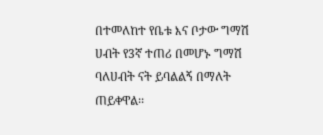በተመለከተ የቤቱ እና ቦታው ግማሽ ሀብት የ3ኛ ተጠሪ በመሆኑ ግማሽ ባለሀብት ናት ይባልልኝ በማለት ጠይቀዋል፡፡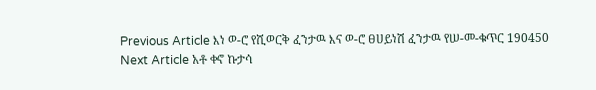Previous Article እነ ወ-ሮ የሺወርቅ ፈንታዉ እና ወ-ሮ ፀሀይነሽ ፈንታዉ የሠ-መ-ቁጥር 190450
Next Article አቶ ቀኖ ኩታሳ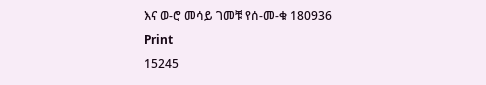እና ወ-ሮ መሳይ ገመቹ የሰ-መ-ቁ 180936
Print
15245